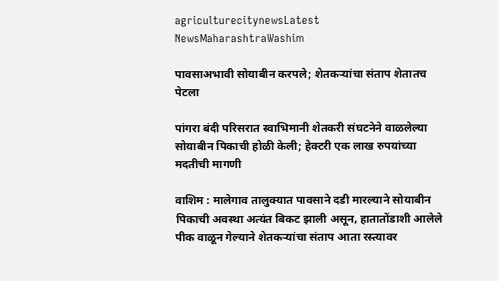agriculturecitynewsLatest NewsMaharashtraWashim

पावसाअभावी सोयाबीन करपले; शेतकऱ्यांचा संताप शेतातच पेटला

पांगरा बंदी परिसरात स्वाभिमानी शेतकरी संघटनेने वाळलेल्या सोयाबीन पिकाची होळी केली; हेक्टरी एक लाख रुपयांच्या मदतीची मागणी

वाशिम : मालेगाव तालुक्यात पावसाने दडी मारल्याने सोयाबीन पिकाची अवस्था अत्यंत बिकट झाली असून, हातातोंडाशी आलेले पीक वाळून गेल्याने शेतकऱ्यांचा संताप आता रस्त्यावर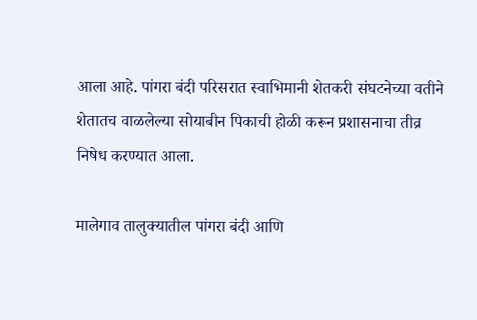आला आहे. पांगरा बंदी परिसरात स्वाभिमानी शेतकरी संघटनेच्या वतीने शेतातच वाळलेल्या सोयाबीन पिकाची होळी करून प्रशासनाचा तीव्र निषेध करण्यात आला.

मालेगाव तालुक्यातील पांगरा बंदी आणि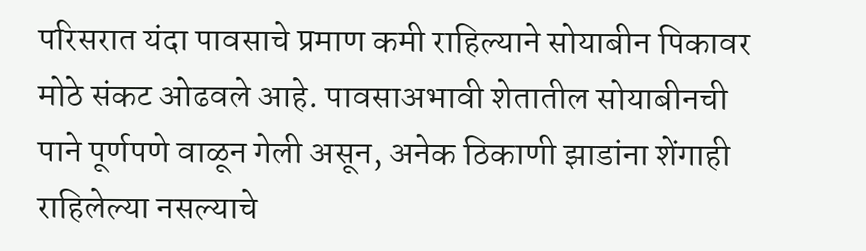परिसरात यंदा पावसाचे प्रमाण कमी राहिल्याने सोयाबीन पिकावर मोठे संकट ओढवले आहे. पावसाअभावी शेतातील सोयाबीनची पाने पूर्णपणे वाळून गेली असून, अनेक ठिकाणी झाडांना शेंगाही राहिलेल्या नसल्याचे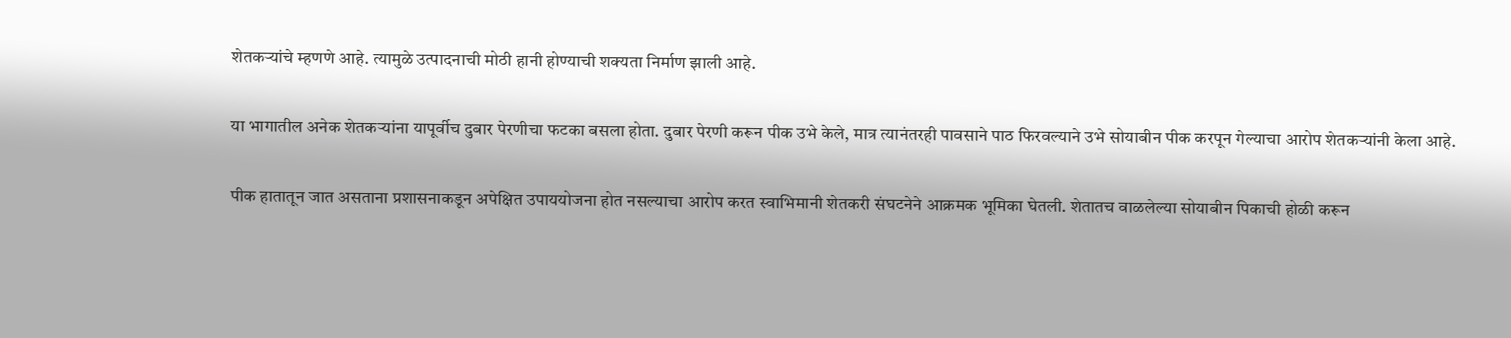शेतकऱ्यांचे म्हणणे आहे. त्यामुळे उत्पादनाची मोठी हानी होण्याची शक्यता निर्माण झाली आहे.

या भागातील अनेक शेतकऱ्यांना यापूर्वीच दुबार पेरणीचा फटका बसला होता. दुबार पेरणी करून पीक उभे केले, मात्र त्यानंतरही पावसाने पाठ फिरवल्याने उभे सोयाबीन पीक करपून गेल्याचा आरोप शेतकऱ्यांनी केला आहे.

पीक हातातून जात असताना प्रशासनाकडून अपेक्षित उपाययोजना होत नसल्याचा आरोप करत स्वाभिमानी शेतकरी संघटनेने आक्रमक भूमिका घेतली. शेतातच वाळलेल्या सोयाबीन पिकाची होळी करून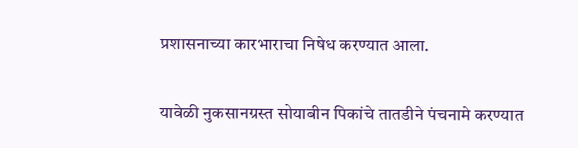प्रशासनाच्या कारभाराचा निषेध करण्यात आला.

यावेळी नुकसानग्रस्त सोयाबीन पिकांचे तातडीने पंचनामे करण्यात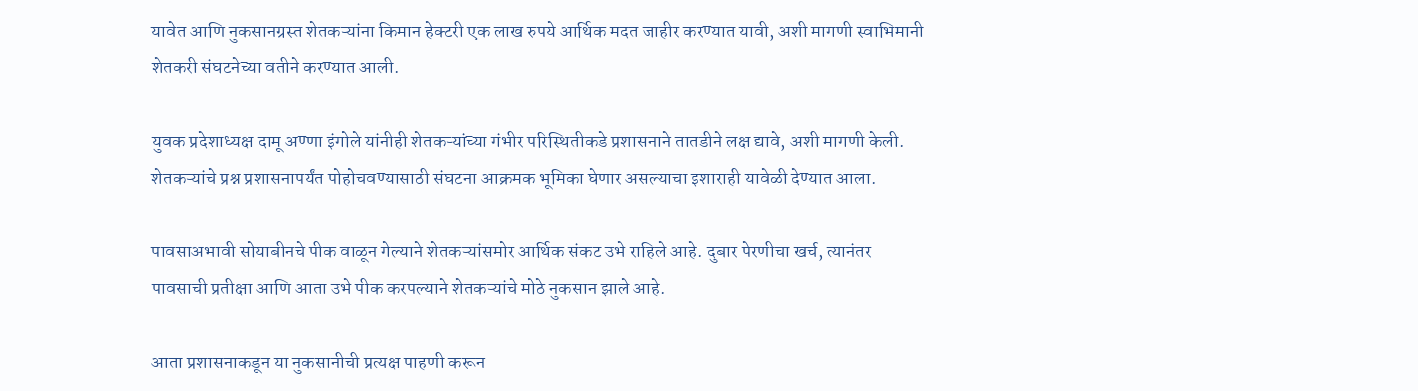यावेत आणि नुकसानग्रस्त शेतकऱ्यांना किमान हेक्टरी एक लाख रुपये आर्थिक मदत जाहीर करण्यात यावी, अशी मागणी स्वाभिमानी शेतकरी संघटनेच्या वतीने करण्यात आली.

युवक प्रदेशाध्यक्ष दामू अण्णा इंगोले यांनीही शेतकऱ्यांच्या गंभीर परिस्थितीकडे प्रशासनाने तातडीने लक्ष द्यावे, अशी मागणी केली. शेतकऱ्यांचे प्रश्न प्रशासनापर्यंत पोहोचवण्यासाठी संघटना आक्रमक भूमिका घेणार असल्याचा इशाराही यावेळी देण्यात आला.

पावसाअभावी सोयाबीनचे पीक वाळून गेल्याने शेतकऱ्यांसमोर आर्थिक संकट उभे राहिले आहे. दुबार पेरणीचा खर्च, त्यानंतर पावसाची प्रतीक्षा आणि आता उभे पीक करपल्याने शेतकऱ्यांचे मोठे नुकसान झाले आहे.

आता प्रशासनाकडून या नुकसानीची प्रत्यक्ष पाहणी करून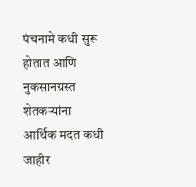पंचनामे कधी सुरू होतात आणि नुकसानग्रस्त शेतकऱ्यांना आर्थिक मदत कधी जाहीर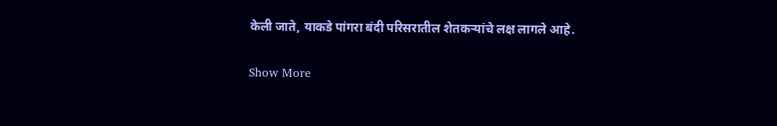केली जाते, याकडे पांगरा बंदी परिसरातील शेतकऱ्यांचे लक्ष लागले आहे.

Show More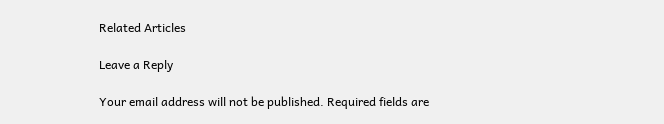Related Articles

Leave a Reply

Your email address will not be published. Required fields are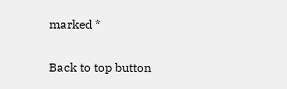marked *

Back to top button